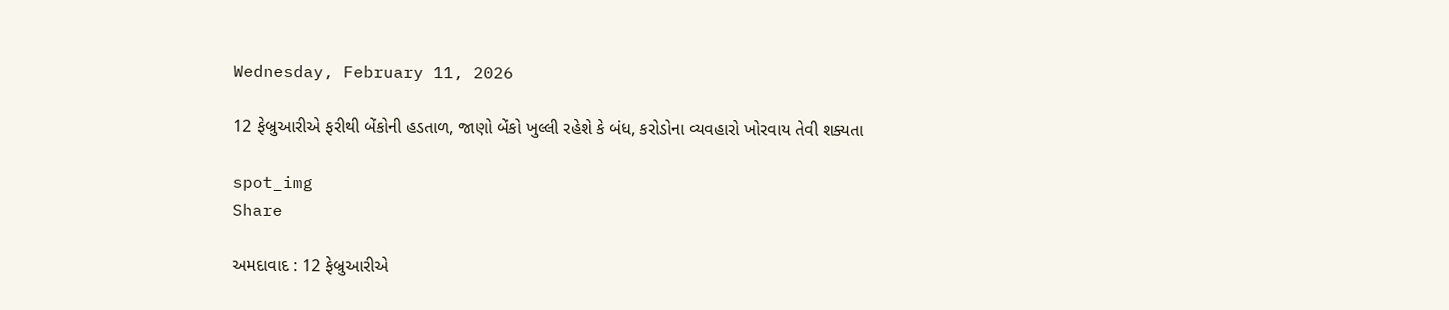Wednesday, February 11, 2026

12 ફેબ્રુઆરીએ ફરીથી બેંકોની હડતાળ, જાણો બેંકો ખુલ્લી રહેશે કે બંધ, કરોડોના વ્યવહારો ખોરવાય તેવી શક્યતા

spot_img
Share

અમદાવાદ : 12 ફેબ્રુઆરીએ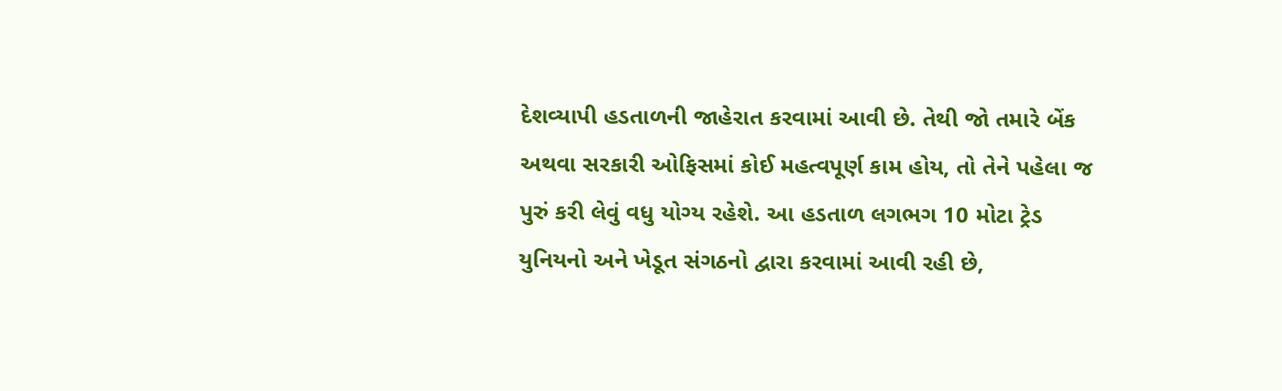દેશવ્યાપી હડતાળની જાહેરાત કરવામાં આવી છે. તેથી જો તમારે બેંક અથવા સરકારી ઓફિસમાં કોઈ મહત્વપૂર્ણ કામ હોય, તો તેને પહેલા જ પુરું કરી લેવું વધુ યોગ્ય રહેશે. આ હડતાળ લગભગ 10 મોટા ટ્રેડ યુનિયનો અને ખેડૂત સંગઠનો દ્વારા કરવામાં આવી રહી છે,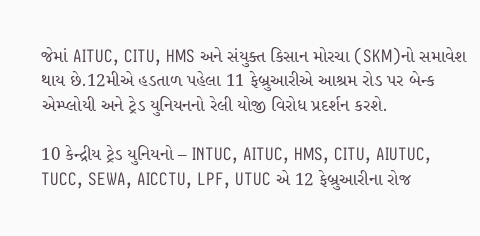જેમાં AITUC, CITU, HMS અને સંયુક્ત કિસાન મોરચા (SKM)નો સમાવેશ થાય છે.12મીએ હડતાળ પહેલા 11 ફેબ્રુઆરીએ આશ્રમ રોડ પર બેન્ક એમ્પ્લોયી અને ટ્રેડ યુનિયનનો રેલી યોજી વિરોધ પ્રદર્શન કરશે.

10 કેન્દ્રીય ટ્રેડ યુનિયનો – INTUC, AITUC, HMS, CITU, AIUTUC, TUCC, SEWA, AICCTU, LPF, UTUC એ 12 ફેબ્રુઆરીના રોજ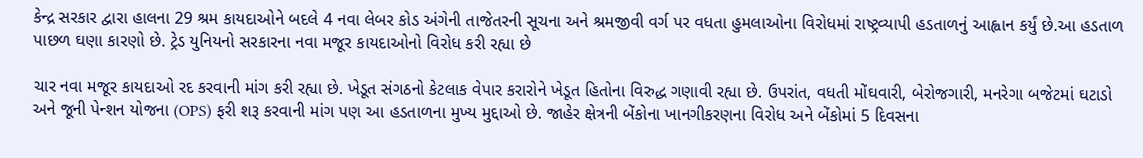કેન્દ્ર સરકાર દ્વારા હાલના 29 શ્રમ કાયદાઓને બદલે 4 નવા લેબર કોડ અંગેની તાજેતરની સૂચના અને શ્રમજીવી વર્ગ પર વધતા હુમલાઓના વિરોધમાં રાષ્ટ્રવ્યાપી હડતાળનું આહ્વાન કર્યું છે.આ હડતાળ પાછળ ઘણા કારણો છે. ટ્રેડ યુનિયનો સરકારના નવા મજૂર કાયદાઓનો વિરોધ કરી રહ્યા છે

ચાર નવા મજૂર કાયદાઓ રદ કરવાની માંગ કરી રહ્યા છે. ખેડૂત સંગઠનો કેટલાક વેપાર કરારોને ખેડૂત હિતોના વિરુદ્ધ ગણાવી રહ્યા છે. ઉપરાંત, વધતી મોંઘવારી, બેરોજગારી, મનરેગા બજેટમાં ઘટાડો અને જૂની પેન્શન યોજના (OPS) ફરી શરૂ કરવાની માંગ પણ આ હડતાળના મુખ્ય મુદ્દાઓ છે. જાહેર ક્ષેત્રની બેંકોના ખાનગીકરણના વિરોધ અને બેંકોમાં 5 દિવસના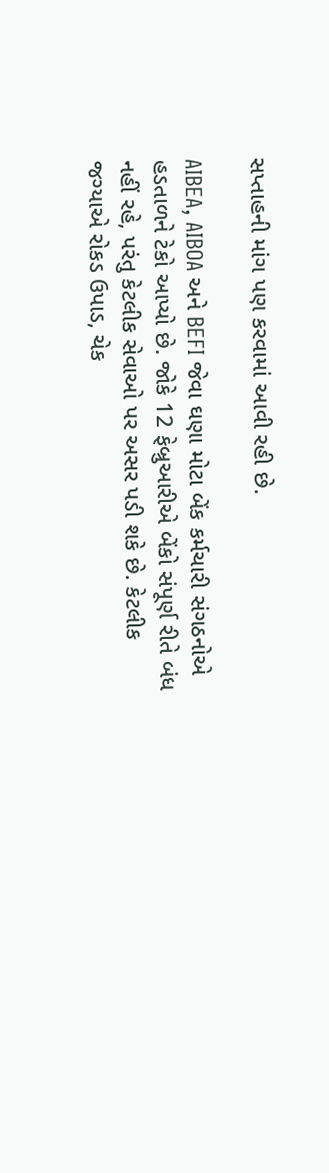સપ્તાહની માંગ પણ કરવામાં આવી રહી છે.

AIBEA, AIBOA અને BEFI જેવા ઘણા મોટા બેંક કર્મચારી સંગઠનોએ હડતાળને ટેકો આપ્યો છે. જોકે 12 ફેબ્રુઆરીએ બેંકો સંપૂર્ણ રીતે બંધ નહીં રહે, પરંતુ કેટલીક સેવાઓ પર અસર પડી શકે છે. કેટલીક જગ્યાએ રોકડ ઉપાડ, ચેક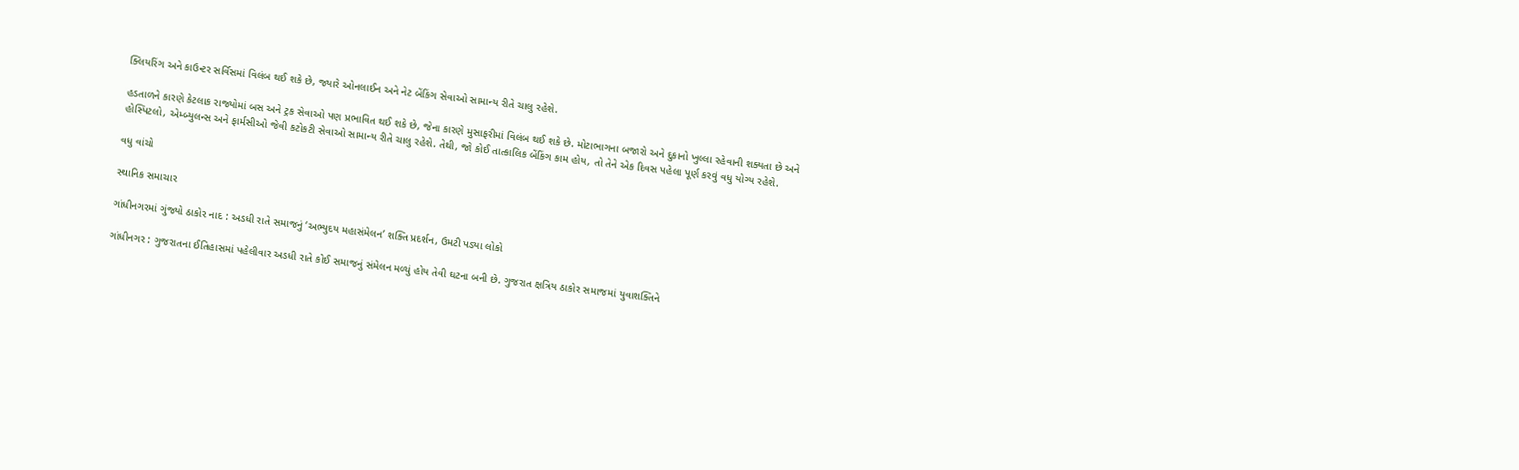ક્લિયરિંગ અને કાઉન્ટર સર્વિસમાં વિલંબ થઈ શકે છે, જ્યારે ઓનલાઈન અને નેટ બેંકિંગ સેવાઓ સામાન્ય રીતે ચાલુ રહેશે.

હડતાળને કારણે કેટલાક રાજ્યોમાં બસ અને ટ્રક સેવાઓ પણ પ્રભાવિત થઈ શકે છે, જેના કારણે મુસાફરીમાં વિલંબ થઈ શકે છે. મોટાભાગના બજારો અને દુકાનો ખુલ્લા રહેવાની શક્યતા છે અને હોસ્પિટલો, એમ્બ્યુલન્સ અને ફાર્મસીઓ જેવી કટોકટી સેવાઓ સામાન્ય રીતે ચાલુ રહેશે. તેથી, જો કોઈ તાત્કાલિક બેંકિંગ કામ હોય, તો તેને એક દિવસ પહેલા પૂર્ણ કરવું વધુ યોગ્ય રહેશે.

વધુ વાંચો

સ્થાનિક સમાચાર

ગાંધીનગરમાં ગુંજ્યો ઠાકોર નાદ : અડધી રાતે સમાજનું ‘અભ્યુદય મહાસંમેલન’ શક્તિ પ્રદર્શન, ઉમટી પડ્યા લોકો

ગાંધીનગર : ગુજરાતના ઈતિહાસમાં પહેલીવાર અડધી રાતે કોઈ સમાજનું સંમેલન મળ્યું હોય તેવી ઘટના બની છે. ગુજરાત ક્ષત્રિય ઠાકોર સમાજમાં યુવાશક્તિને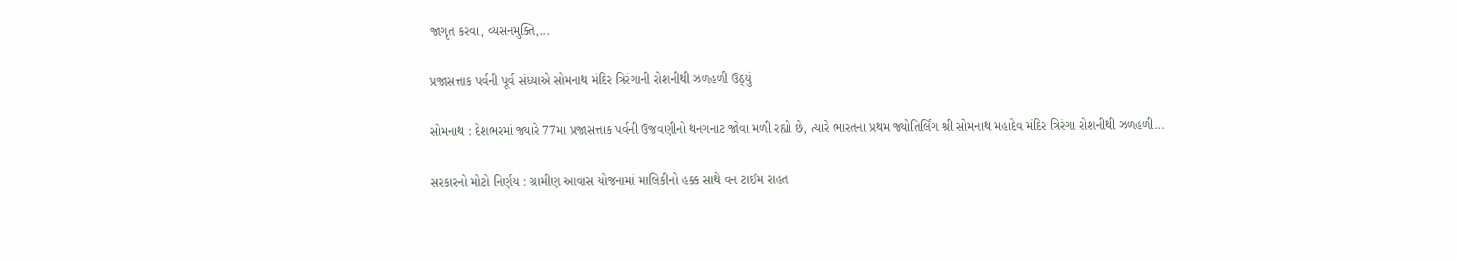જાગૃત કરવા, વ્યસનમુક્તિ,...

પ્રજાસત્તાક પર્વની પૂર્વ સંધ્યાએ સોમનાથ મંદિર ત્રિરંગાની રોશનીથી ઝળહળી ઉઠ્યું

સોમનાથ : દેશભરમાં જ્યારે 77મા પ્રજાસત્તાક પર્વની ઉજવણીનો થનગનાટ જોવા મળી રહ્યો છે, ત્યારે ભારતના પ્રથમ જ્યોતિર્લિંગ શ્રી સોમનાથ મહાદેવ મંદિર ત્રિરંગા રોશનીથી ઝળહળી...

સરકારનો મોટો નિર્ણય : ગ્રામીણ આવાસ યોજનામાં માલિકીનો હક્ક સાથે વન ટાઈમ રાહત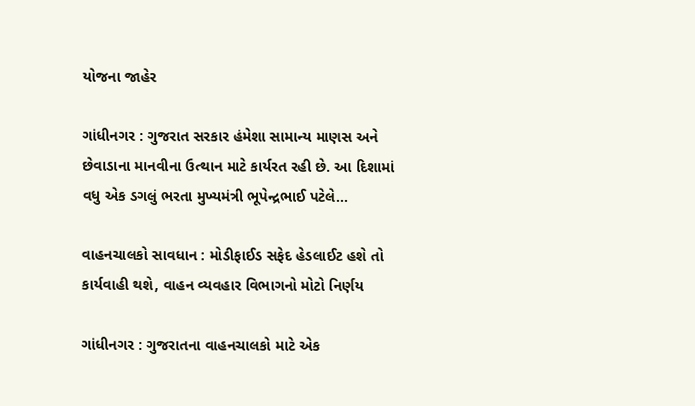યોજના જાહેર

ગાંધીનગર : ગુજરાત સરકાર હંમેશા સામાન્ય માણસ અને છેવાડાના માનવીના ઉત્થાન માટે કાર્યરત રહી છે. આ દિશામાં વધુ એક ડગલું ભરતા મુખ્યમંત્રી ભૂપેન્દ્રભાઈ પટેલે...

વાહનચાલકો સાવધાન : મોડીફાઈડ સફેદ હેડલાઈટ હશે તો કાર્યવાહી થશે, વાહન વ્યવહાર વિભાગનો મોટો નિર્ણય

ગાંધીનગર : ગુજરાતના વાહનચાલકો માટે એક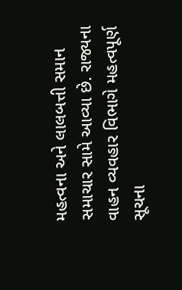મહત્વના અને લાલબત્તી સમાન સમાચાર સામે આવ્યા છે. રાજ્યના વાહન વ્યવહાર વિભાગે મહત્વપૂર્ણ સૂચના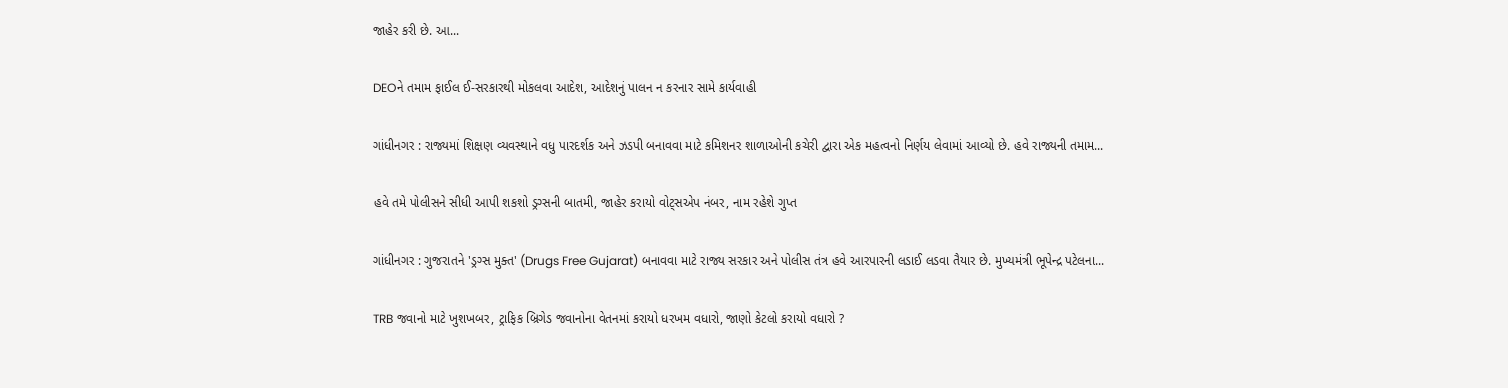જાહેર કરી છે. આ...

DEOને તમામ ફાઈલ ઈ-સરકારથી મોકલવા આદેશ, આદેશનું પાલન ન કરનાર સામે કાર્યવાહી

ગાંધીનગર : રાજ્યમાં શિક્ષણ વ્યવસ્થાને વધુ પારદર્શક અને ઝડપી બનાવવા માટે કમિશનર શાળાઓની કચેરી દ્વારા એક મહત્વનો નિર્ણય લેવામાં આવ્યો છે. હવે રાજ્યની તમામ...

હવે તમે પોલીસને સીધી આપી શકશો ડ્રગ્સની બાતમી, જાહેર કરાયો વોટ્સએપ નંબર, નામ રહેશે ગુપ્ત

ગાંધીનગર : ગુજરાતને 'ડ્રગ્સ મુક્ત' (Drugs Free Gujarat) બનાવવા માટે રાજ્ય સરકાર અને પોલીસ તંત્ર હવે આરપારની લડાઈ લડવા તૈયાર છે. મુખ્યમંત્રી ભૂપેન્દ્ર પટેલના...

TRB જવાનો માટે ખુશખબર, ટ્રાફિક બ્રિગેડ જવાનોના વેતનમાં કરાયો ધરખમ વધારો, જાણો કેટલો કરાયો વધારો ?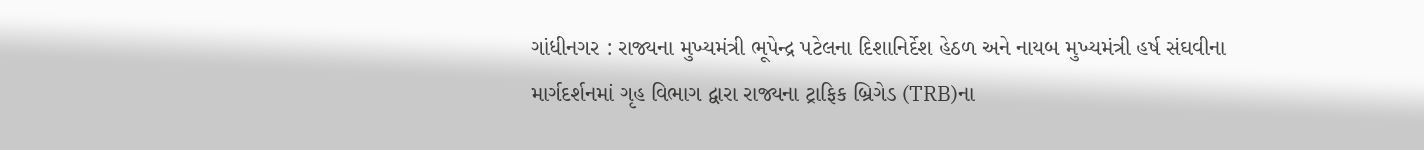ગાંધીનગર : રાજ્યના મુખ્યમંત્રી ભૂપેન્દ્ર પટેલના દિશાનિર્દેશ હેઠળ અને નાયબ મુખ્યમંત્રી હર્ષ સંઘવીના માર્ગદર્શનમાં ગૃહ વિભાગ દ્વારા રાજ્યના ટ્રાફિક બ્રિગેડ (TRB)ના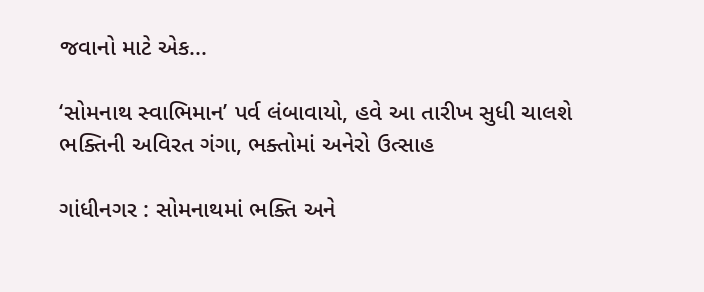જવાનો માટે એક...

‘સોમનાથ સ્વાભિમાન’ પર્વ લંબાવાયો, હવે આ તારીખ સુધી ચાલશે ભક્તિની અવિરત ગંગા, ભક્તોમાં અનેરો ઉત્સાહ

ગાંધીનગર : સોમનાથમાં ભક્તિ અને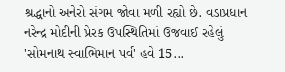શ્રદ્ધાનો અનેરો સંગમ જોવા મળી રહ્યો છે. વડાપ્રધાન નરેન્દ્ર મોદીની પ્રેરક ઉપસ્થિતિમાં ઉજવાઈ રહેલું 'સોમનાથ સ્વાભિમાન પર્વ' હવે 15...